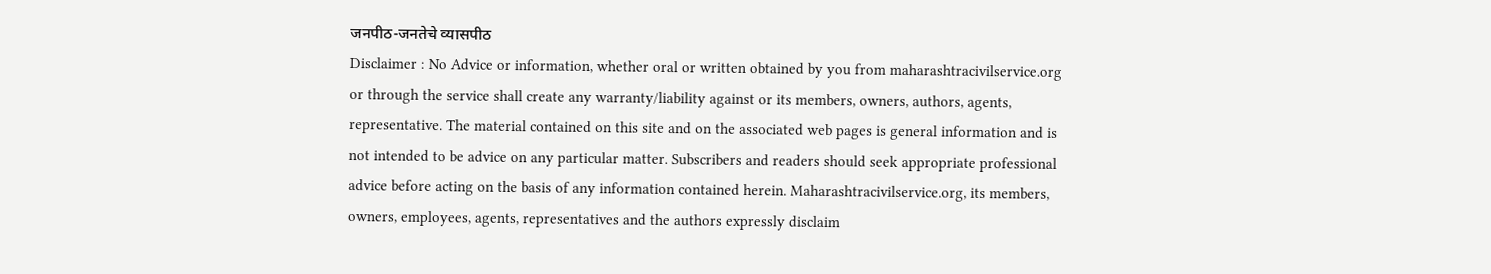जनपीठ-जनतेचे व्यासपीठ
Disclaimer : No Advice or information, whether oral or written obtained by you from maharashtracivilservice.org or through the service shall create any warranty/liability against or its members, owners, authors, agents, representative. The material contained on this site and on the associated web pages is general information and is not intended to be advice on any particular matter. Subscribers and readers should seek appropriate professional advice before acting on the basis of any information contained herein. Maharashtracivilservice.org, its members, owners, employees, agents, representatives and the authors expressly disclaim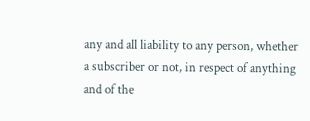any and all liability to any person, whether a subscriber or not, in respect of anything and of the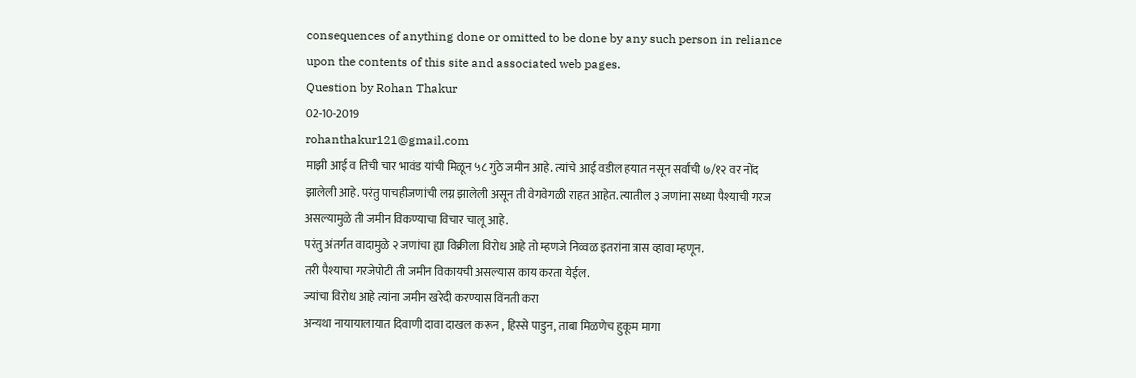consequences of anything done or omitted to be done by any such person in reliance upon the contents of this site and associated web pages.
Question by Rohan Thakur
02-10-2019
rohanthakur121@gmail.com
माझी आई व तिची चार भावंड यांची मिळून ५८ गुंठे जमीन आहे. त्यांचे आई वडील हयात नसून सर्वांची ७/१२ वर नोंद झालेली आहे. परंतु पाचहीजणांची लग्न झालेली असून ती वेगवेगळी राहत आहेत. त्यातील ३ जणांना सध्या पैश्याची गरज असल्यामुळे ती जमीन विकण्याचा विचार चालू आहे.
परंतु अंतर्गत वादामुळे २ जणांचा ह्या विक्रीला विरोध आहे तो म्हणजे निव्वळ इतरांना त्रास व्हावा म्हणून.
तरी पैश्याचा गरजेपोटी ती जमीन विकायची असल्यास काय करता येईल.
ज्यांचा विरोध आहे त्यांना जमीन खरेदी करण्यास विंनती करा
अन्यथा नायायालायात दिवाणी दावा दाखल करून , हिस्से पाडुन, ताबा मिळणेच हुकूम मागा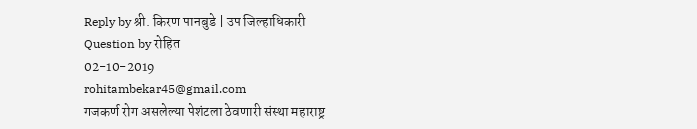Reply by श्री. किरण पानबुडे | उप जिल्हाधिकारी
Question by रोहित
02-10-2019
rohitambekar45@gmail.com
गजकर्ण रोग असलेल्या पेशंटला ठेवणारी संस्था महाराष्ट्र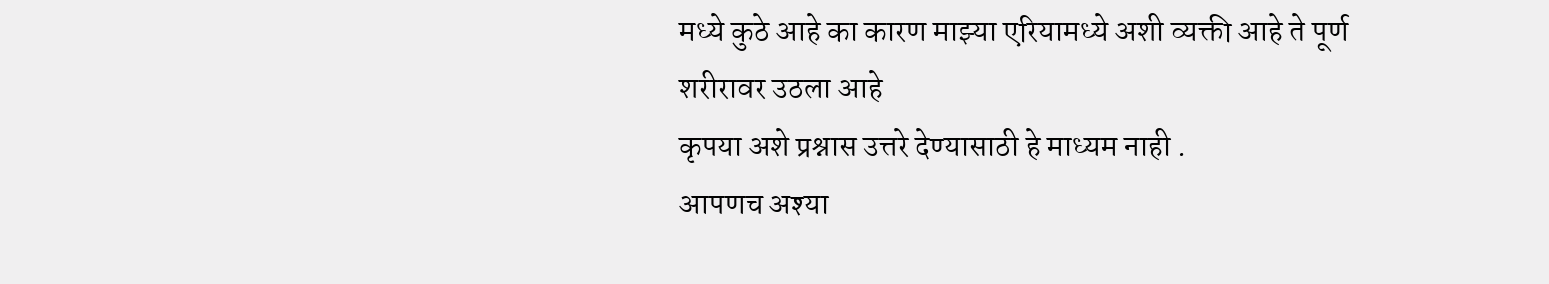मध्ये कुठे आहे का कारण माझ्या एरियामध्ये अशी व्यक्ती आहे ते पूर्ण शरीरावर उठला आहे
कृपया अशे प्रश्नास उत्तरे देण्यासाठी हे माध्यम नाही .
आपणच अश्या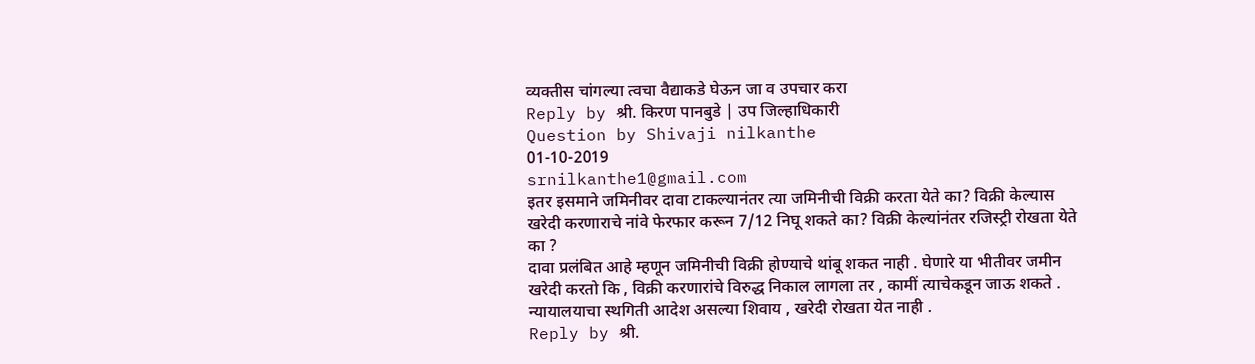व्यक्तीस चांगल्या त्वचा वैद्याकडे घेऊन जा व उपचार करा
Reply by श्री. किरण पानबुडे | उप जिल्हाधिकारी
Question by Shivaji nilkanthe
01-10-2019
srnilkanthe1@gmail.com
इतर इसमाने जमिनीवर दावा टाकल्यानंतर त्या जमिनीची विक्री करता येते का? विक्री केल्यास खरेदी करणाराचे नांवे फेरफार करून 7/12 निघू शकते का? विक्री केल्यांनंतर रजिस्ट्री रोखता येते का ?
दावा प्रलंबित आहे म्हणून जमिनीची विक्री होण्याचे थांबू शकत नाही . घेणारे या भीतीवर जमीन खरेदी करतो कि , विक्री करणारांचे विरुद्ध निकाल लागला तर , कामीं त्याचेकडून जाऊ शकते . न्यायालयाचा स्थगिती आदेश असल्या शिवाय , खरेदी रोखता येत नाही .
Reply by श्री.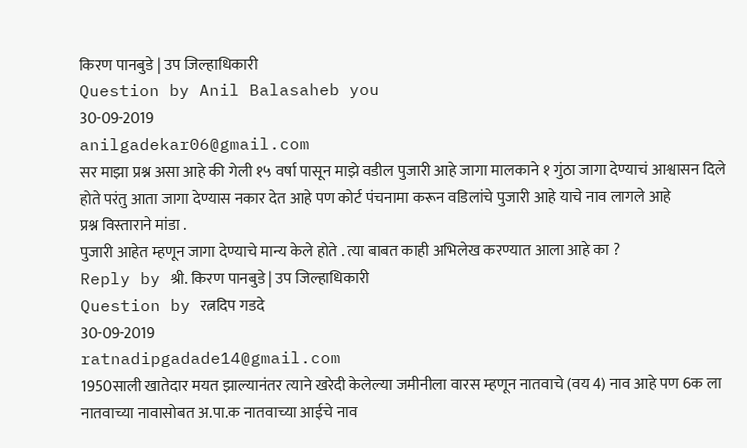किरण पानबुडे | उप जिल्हाधिकारी
Question by Anil Balasaheb you
30-09-2019
anilgadekar06@gmail.com
सर माझा प्रश्न असा आहे की गेली १५ वर्षा पासून माझे वडील पुजारी आहे जागा मालकाने १ गुंठा जागा देण्याचं आश्वासन दिले होते परंतु आता जागा देण्यास नकार देत आहे पण कोर्ट पंचनामा करून वडिलांचे पुजारी आहे याचे नाव लागले आहे
प्रश्न विस्ताराने मांडा .
पुजारी आहेत म्हणून जागा देण्याचे मान्य केले होते . त्या बाबत काही अभिलेख करण्यात आला आहे का ?
Reply by श्री. किरण पानबुडे | उप जिल्हाधिकारी
Question by रत्नदिप गडदे
30-09-2019
ratnadipgadade14@gmail.com
1950साली खातेदार मयत झाल्यानंतर त्याने खरेदी केलेल्या जमीनीला वारस म्हणून नातवाचे (वय 4) नाव आहे पण 6क ला नातवाच्या नावासोबत अ.पा.क नातवाच्या आईचे नाव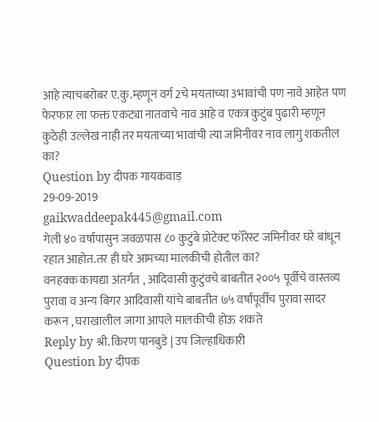आहे त्याचबरोबर ए.कु.म्हणून वर्ग 2चे मयताच्या 3भावांची पण नावे आहेत पण फेरफार ला फक्त एकट्या नातवाचे नाव आहे व एकत्र कुटुंब पुढारी म्हणून कुठेही उल्लेख नाही तर मयताच्या भावांची त्या जमिनीवर नाव लागु शकतील का?
Question by दीपक गायकवाड़
29-09-2019
gaikwaddeepak445@gmail.com
गेली ४० वर्षापासुन जवळपास ८० कुटुंबे प्रोटेक्ट फॉरेस्ट जमिनीवर घरे बांधून रहात आहोत.तर ही घरे आमच्या मालकीची होतील का?
वनहक्क कायद्या अंतर्गत , आदिवासी कुटुंवचे बाबतीत २००५ पूर्वीचे वास्तव्य पुरावा व अन्य बिगर आदिवासी यांचे बाबतीत ७५ वर्षांपूर्वीच पुरावा सादर करून , घराखालील जागा आपले मालकीची होऊ शकते
Reply by श्री. किरण पानबुडे | उप जिल्हाधिकारी
Question by दीपक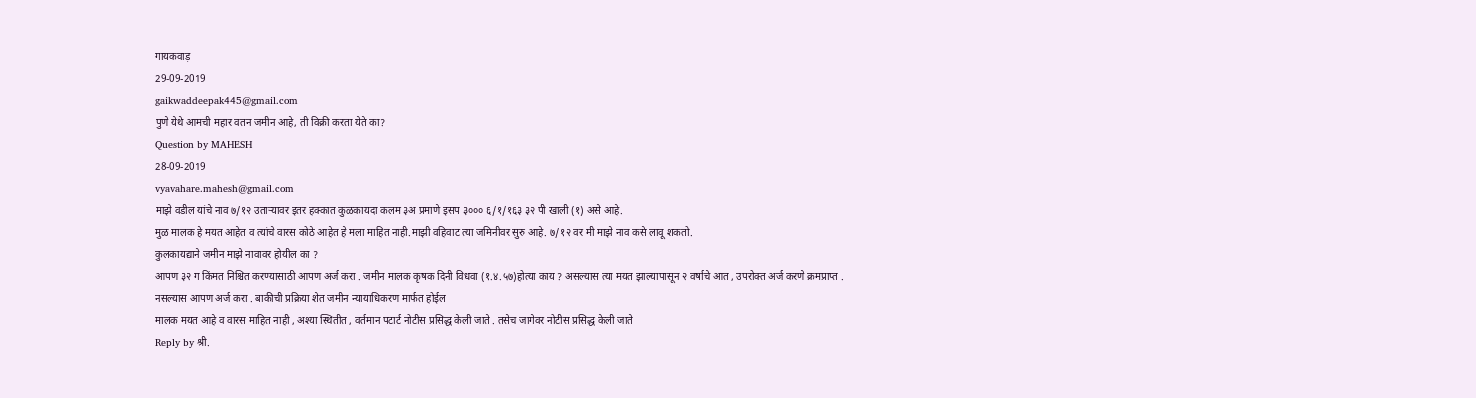गायकवाड़
29-09-2019
gaikwaddeepak445@gmail.com
पुणे येथे आमची महार वतन जमीन आहे, ती विक्री करता येते का?
Question by MAHESH
28-09-2019
vyavahare.mahesh@gmail.com
माझे वडील यांचे नाव ७/१२ उताऱ्यावर इतर हक्कात कुळकायदा कलम ३अ प्रमाणे इसप ३००० ६/१/१६३ ३२ पी खाली (१) असे आहे.
मुळ मालक हे मयत आहेत व त्यांचे वारस कोठे आहेत हे मला माहित नाही.माझी वहिवाट त्या जमिनीवर सुरु आहे. ७/१२ वर मी माझे नाव कसे लावू शकतो.
कुलकायद्याने जमीन माझे नावावर होयील का ?
आपण ३२ ग किंमत निश्चित करण्यासाठी आपण अर्ज करा . जमीन मालक कृषक दिनी विधवा (१.४.५७)होत्या काय ? असल्यास त्या मयत झाल्यापासून २ वर्षाचे आत , उपरोक्त अर्ज करणे क्रमप्राप्त .
नसल्यास आपण अर्ज करा . बाकीची प्रक्रिया शेत जमीन न्यायाधिकरण मार्फत होईल
मालक मयत आहे व वारस माहित नाही , अश्या स्थितीत , वर्तमान पटार्ट नोटीस प्रसिद्ध केली जाते . तसेच जागेवर नोटीस प्रसिद्ध केली जाते
Reply by श्री.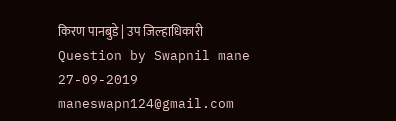किरण पानबुडे | उप जिल्हाधिकारी
Question by Swapnil mane
27-09-2019
maneswapn124@gmail.com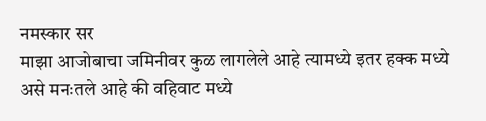नमस्कार सर
माझा आजोबाचा जमिनीवर कुळ लागलेले आहे त्यामध्ये इतर हक्क मध्ये असे मनःतले आहे की वहिवाट मध्ये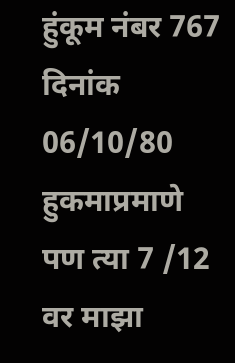हुंकूम नंबर 767 दिनांक 06/10/80 हुकमाप्रमाणे
पण त्या 7 /12 वर माझा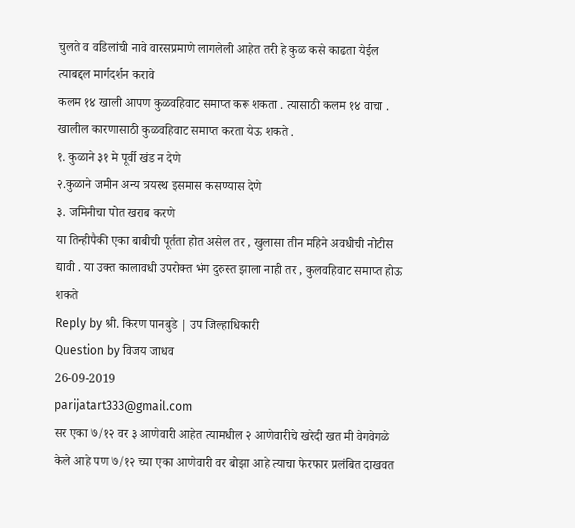चुलते व वडिलांची नावे वारसप्रमाणे लागलेली आहेत तरी हे कुळ कसे काढता येईल त्याबद्दल मार्गदर्शन करावे
कलम १४ खाली आपण कुळवहिवाट समाप्त करू शकता . त्यासाठी कलम १४ वाचा . खालील कारणासाठी कुळवहिवाट समाप्त करता येऊ शकते .
१. कुळाने ३१ मे पूर्वी खंड न देणे
२.कुळाने जमीन अन्य त्रयस्थ इसमास कसण्यास देणे
३. जमिनीचा पोत खराब करणे
या तिन्हीपैकी एका बाबीची पूर्तता होत असेल तर , खुलासा तीन महिने अवधीची नोटीस द्यावी . या उक्त कालावधी उपरोक्त भंग दुरुस्त झाला नाही तर , कुलवहिवाट समाप्त होऊ शकते
Reply by श्री. किरण पानबुडे | उप जिल्हाधिकारी
Question by विजय जाधव
26-09-2019
parijatart333@gmail.com
सर एका ७/१२ वर ३ आणेवारी आहेत त्यामधील २ आणेवारीचे खरेदी खत मी वेगवेगळे केले आहे पण ७/१२ च्या एका आणेवारी वर बोझा आहे त्याचा फेरफार प्रलंबित दाखवत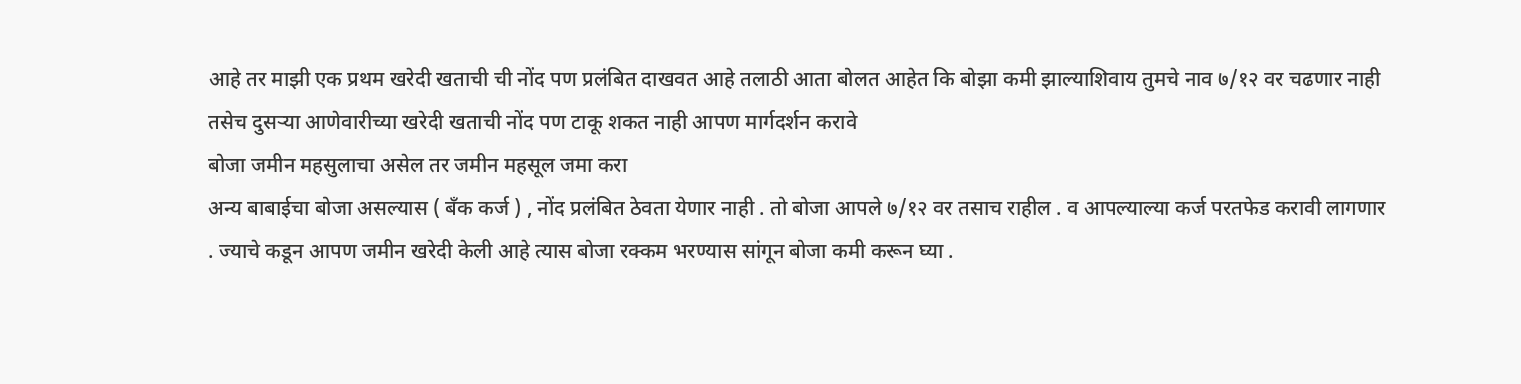आहे तर माझी एक प्रथम खरेदी खताची ची नोंद पण प्रलंबित दाखवत आहे तलाठी आता बोलत आहेत कि बोझा कमी झाल्याशिवाय तुमचे नाव ७/१२ वर चढणार नाही
तसेच दुसऱ्या आणेवारीच्या खरेदी खताची नोंद पण टाकू शकत नाही आपण मार्गदर्शन करावे
बोजा जमीन महसुलाचा असेल तर जमीन महसूल जमा करा
अन्य बाबाईचा बोजा असल्यास ( बँक कर्ज ) , नोंद प्रलंबित ठेवता येणार नाही . तो बोजा आपले ७/१२ वर तसाच राहील . व आपल्याल्या कर्ज परतफेड करावी लागणार . ज्याचे कडून आपण जमीन खरेदी केली आहे त्यास बोजा रक्कम भरण्यास सांगून बोजा कमी करून घ्या .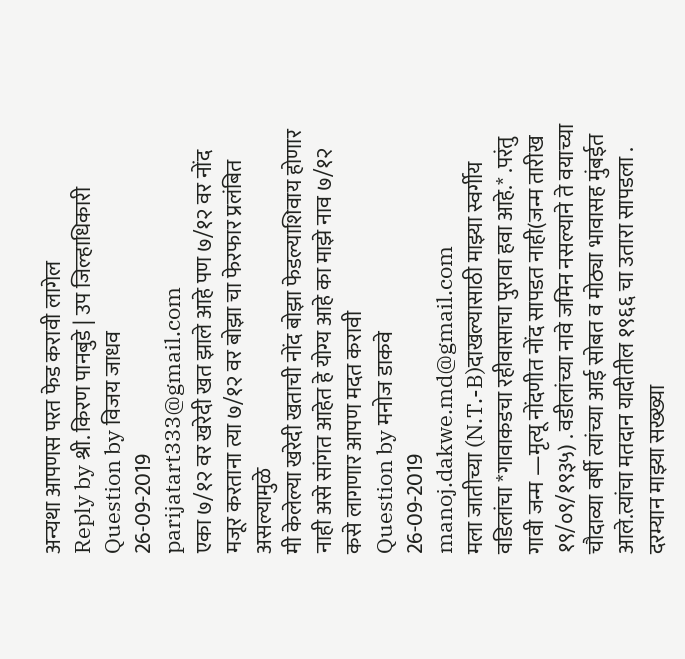अन्यथा आपणस परत फेड करावी लागेल
Reply by श्री. किरण पानबुडे | उप जिल्हाधिकारी
Question by विजय जाधव
26-09-2019
parijatart333@gmail.com
एका ७/१२ वर खरेदी खत झाले आहे पण ७/१२ वर नोंद मजूर करताना त्या ७/१२ वर बोझा चा फेरफार प्रलंबित असल्यामुळे
मी केलेल्या खरेदी खताची नोंद बोझा फेडल्याशिवाय होणार नाही असे सांगत आहेत हे योग्य आहे का माझे नाव ७/१२ कसे लागणार आपण मदत करावी
Question by मनोज डाकवे
26-09-2019
manoj.dakwe.md@gmail.com
मला जातीच्या (N.T.-B)दाखल्यासाठी माझ्या स्वर्गीय वडिलांचा *गावाकडचा रहीवासाचा पुरावा हवा आहे.* .परंतु गावी जन्म —मृत्यू नोंदणीत नोंद सापडत नाही(जन्म तारीख १९/०९/१९३५) . वडीलांच्या नावे जमिन नसल्याने ते वयाच्या चौदाव्या वर्षी त्यांच्या आई सोबत व मोठ्या भावासह मुंबईत आले.त्यांचा मतदान यादीतील १९६६ चा उतारा सापडला .
दरम्यान माझ्या सख्ख्या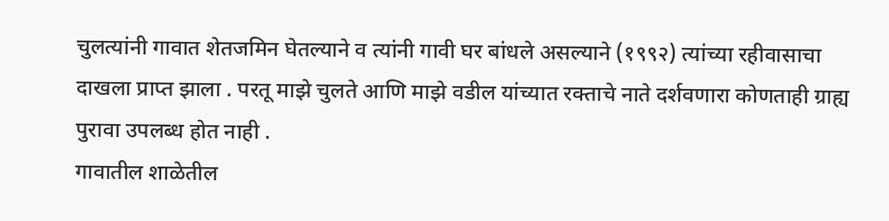चुलत्यांनी गावात शेतजमिन घेतल्याने व त्यांनी गावी घर बांधले असल्याने (१९९२) त्यांच्या रहीवासाचा दाखला प्राप्त झाला . परतू माझे चुलते आणि माझे वडील यांच्यात रक्ताचे नाते दर्शवणारा कोणताही ग्राह्य पुरावा उपलब्ध होत नाही .
गावातील शाळेतील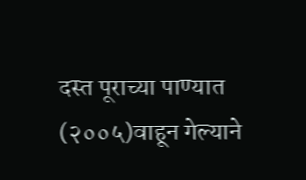दस्त पूराच्या पाण्यात (२००५)वाहून गेल्याने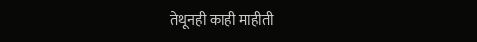तेथूनही काही माहीती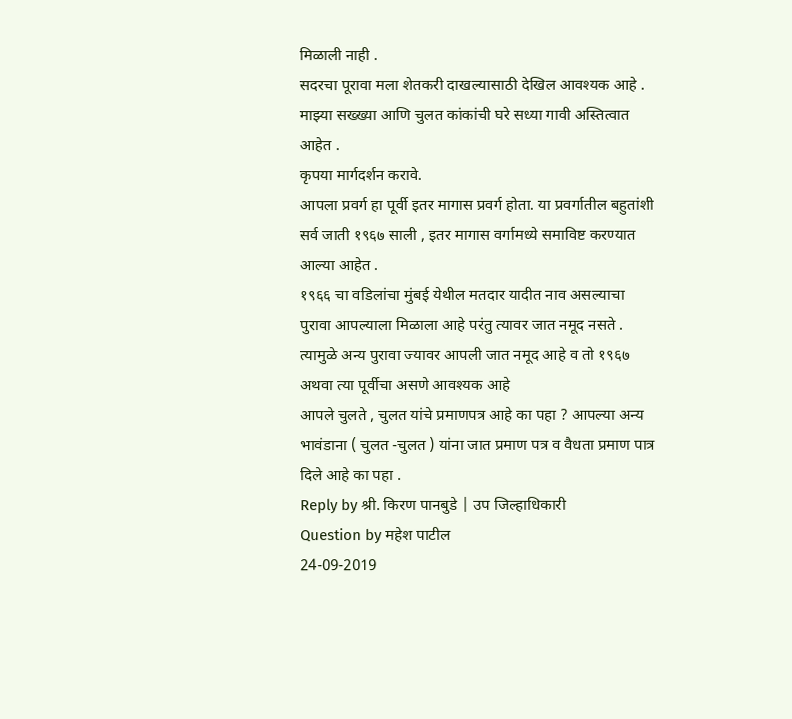मिळाली नाही .
सदरचा पूरावा मला शेतकरी दाखल्यासाठी देखिल आवश्यक आहे .
माझ्या सख्ख्या आणि चुलत कांकांची घरे सध्या गावी अस्तित्वात आहेत .
कृपया मार्गदर्शन करावे.
आपला प्रवर्ग हा पूर्वी इतर मागास प्रवर्ग होता. या प्रवर्गातील बहुतांशी सर्व जाती १९६७ साली , इतर मागास वर्गामध्ये समाविष्ट करण्यात आल्या आहेत .
१९६६ चा वडिलांचा मुंबई येथील मतदार यादीत नाव असल्याचा पुरावा आपल्याला मिळाला आहे परंतु त्यावर जात नमूद नसते . त्यामुळे अन्य पुरावा ज्यावर आपली जात नमूद आहे व तो १९६७ अथवा त्या पूर्वीचा असणे आवश्यक आहे
आपले चुलते , चुलत यांचे प्रमाणपत्र आहे का पहा ? आपल्या अन्य भावंडाना ( चुलत -चुलत ) यांना जात प्रमाण पत्र व वैधता प्रमाण पात्र दिले आहे का पहा .
Reply by श्री. किरण पानबुडे | उप जिल्हाधिकारी
Question by महेश पाटील
24-09-2019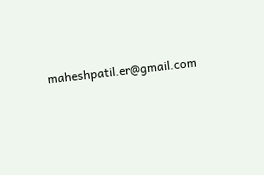maheshpatil.er@gmail.com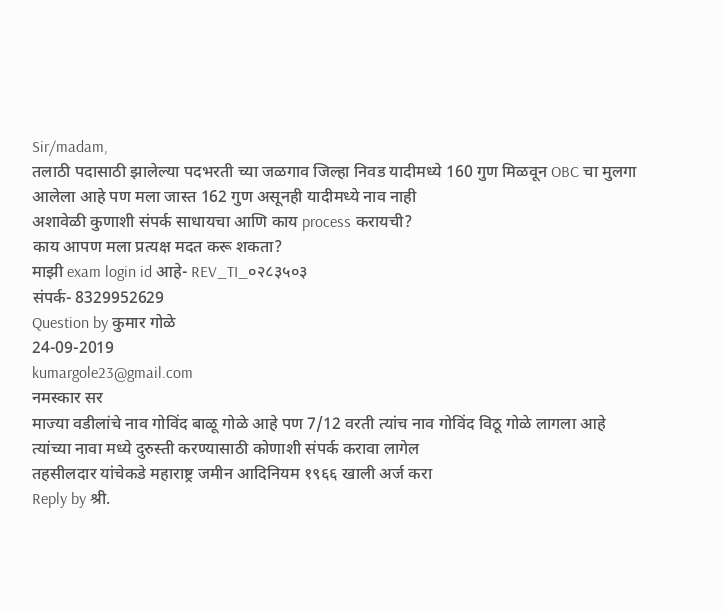Sir/madam,
तलाठी पदासाठी झालेल्या पदभरती च्या जळगाव जिल्हा निवड यादीमध्ये 160 गुण मिळवून OBC चा मुलगा आलेला आहे पण मला जास्त 162 गुण असूनही यादीमध्ये नाव नाही
अशावेळी कुणाशी संपर्क साधायचा आणि काय process करायची?
काय आपण मला प्रत्यक्ष मदत करू शकता?
माझी exam login id आहे- REV_TI_०२८३५०३
संपर्क- 8329952629
Question by कुमार गोळे
24-09-2019
kumargole23@gmail.com
नमस्कार सर
माज्या वडीलांचे नाव गोविंद बाळू गोळे आहे पण 7/12 वरती त्यांच नाव गोविंद विठू गोळे लागला आहे त्यांच्या नावा मध्ये दुरुस्ती करण्यासाठी कोणाशी संपर्क करावा लागेल
तहसीलदार यांचेकडे महाराष्ट्र जमीन आदिनियम १९६६ खाली अर्ज करा
Reply by श्री.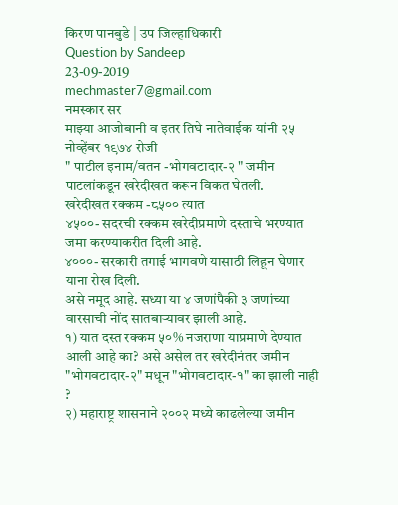किरण पानबुडे | उप जिल्हाधिकारी
Question by Sandeep
23-09-2019
mechmaster7@gmail.com
नमस्कार सर
माझ्या आजोबानी व इतर तिघे नातेवाईक यांनी २५ नोव्हेंबर १९७४ रोजी
" पाटील इनाम/वतन -भोगवटादार-२ " जमीन पाटलांकडून खरेदीखत करून विकत घेतली.
खरेदीखत रक्कम -८५०० त्यात
४५००- सदरची रक्कम खरेदीप्रमाणे दस्ताचे भरण्यात जमा करण्याकरीत दिली आहे.
४०००- सरकारी तगाई भागवणे यासाठी लिहून घेणार याना रोख दिली.
असे नमूद आहे. सध्या या ४ जणांपैकी ३ जणांच्या वारसाची नोंद सातबाऱ्यावर झाली आहे.
१) यात दस्त रक्कम ५०% नजराणा याप्रमाणे देण्यात आली आहे का? असे असेल तर खरेदीनंतर जमीन "भोगवटादार-२" मधून "भोगवटादार-१" का झाली नाही ?
२) महाराष्ट्र शासनाने २००२ मध्ये काढलेल्या जमीन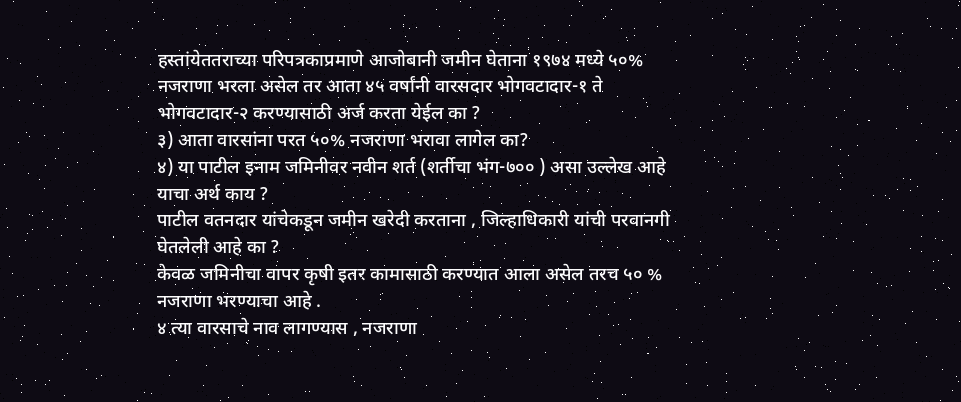हस्तांयेततराच्या परिपत्रकाप्रमाणे आजोबानी जमीन घेताना १९७४ मध्ये ५०% नजराणा भरला असेल तर आता ४५ वर्षांनी वारसदार भोगवटादार-१ ते भोगवटादार-२ करण्यासाठी अर्ज करता येईल का ?
३) आता वारसांना परत ५०% नजराणा भरावा लागेल का?
४) या पाटील इनाम जमिनीवर नवीन शर्त (शर्तीचा भंग-७०० ) असा उल्लेख आहे याचा अर्थ काय ?
पाटील वतनदार यांचेकडून जमीन खरेदी करताना , जिल्हाधिकारी यांची परवानगी घेतलेली आहे का ?
केवळ जमिनीचा वापर कृषी इतर कामासाठी करण्यात आला असेल तरच ५० % नजराणा भरण्याचा आहे .
४ त्या वारसाचे नाव लागण्यास , नजराणा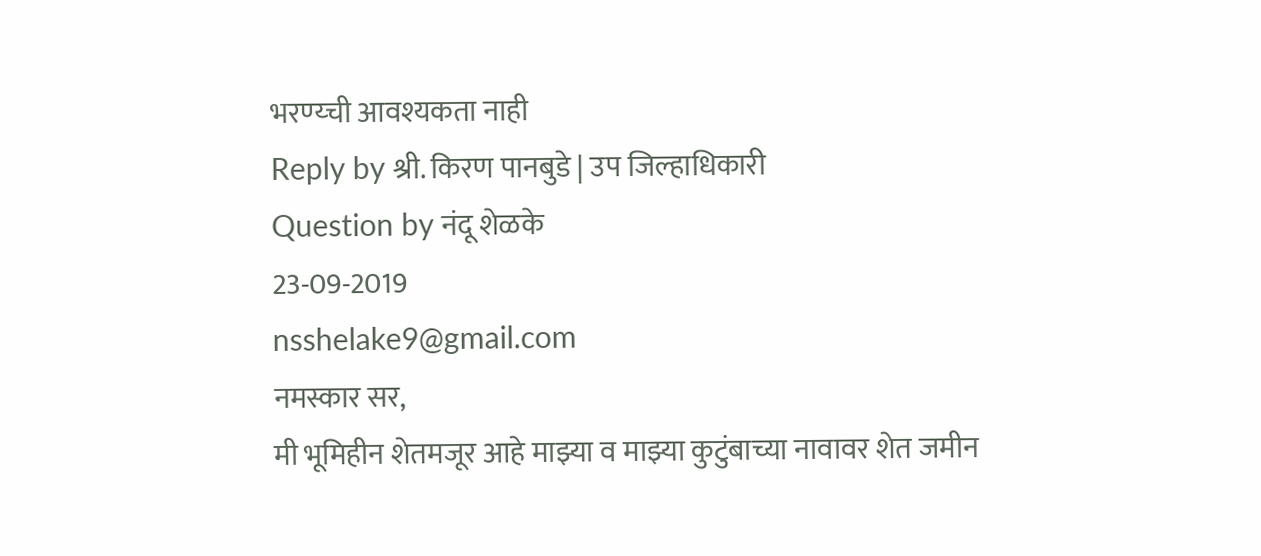भरण्य्ची आवश्यकता नाही
Reply by श्री. किरण पानबुडे | उप जिल्हाधिकारी
Question by नंदू शेळके
23-09-2019
nsshelake9@gmail.com
नमस्कार सर,
मी भूमिहीन शेतमजूर आहे माझ्या व माझ्या कुटुंबाच्या नावावर शेत जमीन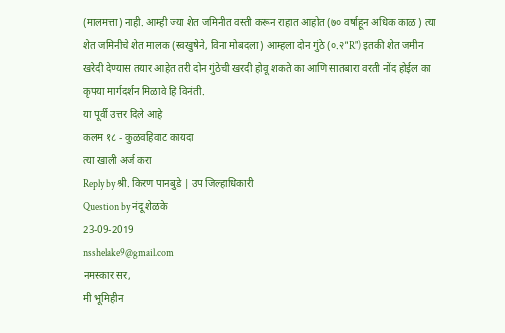(मालमत्ता) नाही. आम्ही ज्या शेत जमिनीत वस्ती करून राहात आहोत (७० वर्षाहून अधिक काळ ) त्या शेत जमिनीचे शेत मालक (स्वखुषेने, विना मोबदला) आम्हला दोन गुंठे (०.२"R") इतकी शेत जमीन खरेदी देण्यास तयार आहेत तरी दोन गुंठेची खरदी होवू शकते का आणि सातबारा वरती नोंद होईल का
कृपया मार्गदर्शन मिळावे हि विनंती.
या पूर्वी उत्तर दिले आहे
कलम १८ - कुळवहिवाट कायदा
त्या खाली अर्ज करा
Reply by श्री. किरण पानबुडे | उप जिल्हाधिकारी
Question by नंदू शेळके
23-09-2019
nsshelake9@gmail.com
नमस्कार सर,
मी भूमिहीन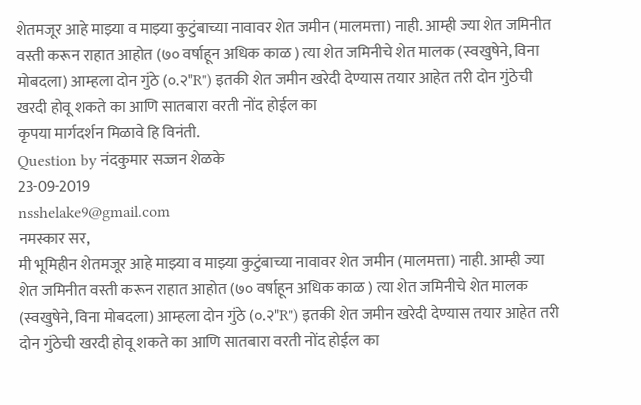शेतमजूर आहे माझ्या व माझ्या कुटुंबाच्या नावावर शेत जमीन (मालमत्ता) नाही. आम्ही ज्या शेत जमिनीत वस्ती करून राहात आहोत (७० वर्षाहून अधिक काळ ) त्या शेत जमिनीचे शेत मालक (स्वखुषेने, विना मोबदला) आम्हला दोन गुंठे (०.२"R") इतकी शेत जमीन खरेदी देण्यास तयार आहेत तरी दोन गुंठेची खरदी होवू शकते का आणि सातबारा वरती नोंद होईल का
कृपया मार्गदर्शन मिळावे हि विनंती.
Question by नंदकुमार सज्जन शेळके
23-09-2019
nsshelake9@gmail.com
नमस्कार सर,
मी भूमिहीन शेतमजूर आहे माझ्या व माझ्या कुटुंबाच्या नावावर शेत जमीन (मालमत्ता) नाही. आम्ही ज्या शेत जमिनीत वस्ती करून राहात आहोत (७० वर्षाहून अधिक काळ ) त्या शेत जमिनीचे शेत मालक (स्वखुषेने, विना मोबदला) आम्हला दोन गुंठे (०.२"R") इतकी शेत जमीन खरेदी देण्यास तयार आहेत तरी दोन गुंठेची खरदी होवू शकते का आणि सातबारा वरती नोंद होईल का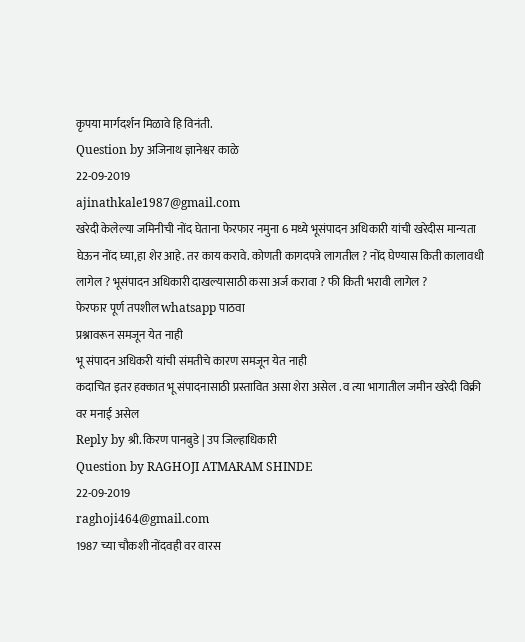कृपया मार्गदर्शन मिळावे हि विनंती.
Question by अजिनाथ ज्ञानेश्वर काळे
22-09-2019
ajinathkale1987@gmail.com
खरेदी केलेल्या जमिनीची नोंद घेताना फेरफार नमुना 6 मध्ये भूसंपादन अधिकारी यांची खरेदीस मान्यता घेऊन नोंद घ्या,हा शेर आहे. तर काय करावे. कोणती कागदपत्रे लागतील ? नोंद घेण्यास किती कालावधी लागेल ? भूसंपादन अधिकारी दाखल्यासाठी कसा अर्ज करावा ? फी किती भरावी लागेल ?
फेरफार पूर्ण तपशील whatsapp पाठवा
प्रश्नावरून समजून येत नाही
भू संपादन अधिकरी यांची संमतीचे कारण समजून येत नाही
कदाचित इतर हक्कात भू संपादनासाठी प्रस्तावित असा शेरा असेल . व त्या भागातील जमीन खरेदी विक्री वर मनाई असेल
Reply by श्री. किरण पानबुडे | उप जिल्हाधिकारी
Question by RAGHOJI ATMARAM SHINDE
22-09-2019
raghoji464@gmail.com
1987 च्या चौकशी नोंदवही वर वारस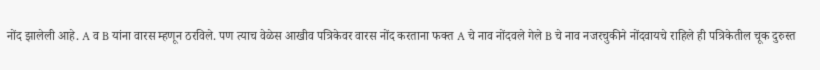नोंद झालेली आहे. A व B यांना वारस म्हणून ठरविले. पण त्याच वेळेस आखीव पत्रिकेवर वारस नोंद करताना फक्त A चे नाव नोंदवले गेले B चे नाव नजरचुकीने नोंदवायचे राहिले ही पत्रिकेतील चूक दुरुस्त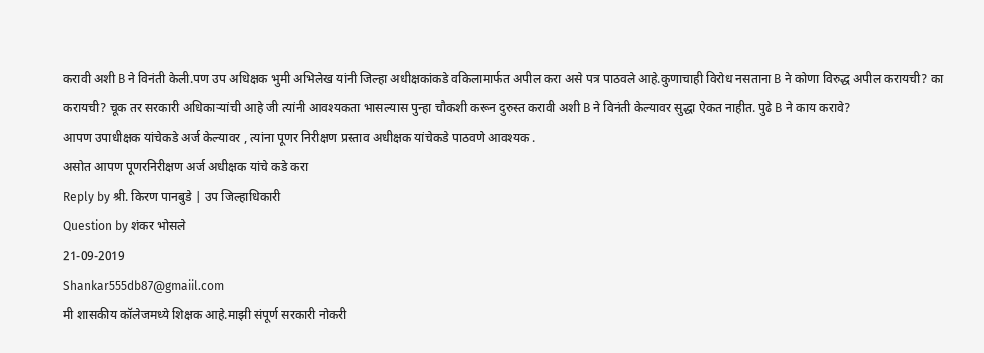करावी अशी B ने विनंती केली.पण उप अधिक्षक भुमी अभिलेख यांनी जिल्हा अधीक्षकांकडे वकिलामार्फत अपील करा असे पत्र पाठवले आहे.कुणाचाही विरोध नसताना B ने कोणा विरुद्ध अपील करायची? का करायची? चूक तर सरकारी अधिकाऱ्यांची आहे जी त्यांनी आवश्यकता भासल्यास पुन्हा चौकशी करून दुरुस्त करावी अशी B ने विनंती केल्यावर सुद्धा ऐकत नाहीत. पुढे B ने काय करावे?
आपण उपाधीक्षक यांचेकडे अर्ज केल्यावर , त्यांना पूणर निरीक्षण प्रस्ताव अधीक्षक यांचेकडे पाठवणे आवश्यक .
असोत आपण पूणरनिरीक्षण अर्ज अधीक्षक यांचे कडे करा
Reply by श्री. किरण पानबुडे | उप जिल्हाधिकारी
Question by शंकर भोसले
21-09-2019
Shankar555db87@gmaiil.com
मी शासकीय कॉलेजमध्ये शिक्षक आहे.माझी संपूर्ण सरकारी नोकरी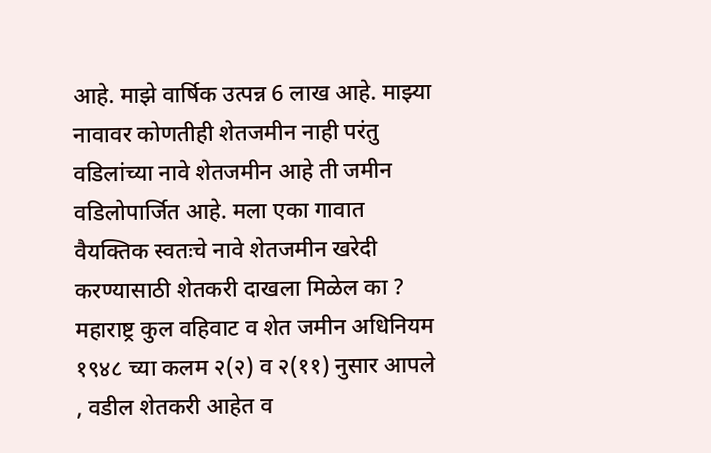आहे. माझे वार्षिक उत्पन्न 6 लाख आहे. माझ्या नावावर कोणतीही शेतजमीन नाही परंतु वडिलांच्या नावे शेतजमीन आहे ती जमीन वडिलोपार्जित आहे. मला एका गावात वैयक्तिक स्वतःचे नावे शेतजमीन खरेदी करण्यासाठी शेतकरी दाखला मिळेल का ?
महाराष्ट्र कुल वहिवाट व शेत जमीन अधिनियम १९४८ च्या कलम २(२) व २(११) नुसार आपले , वडील शेतकरी आहेत व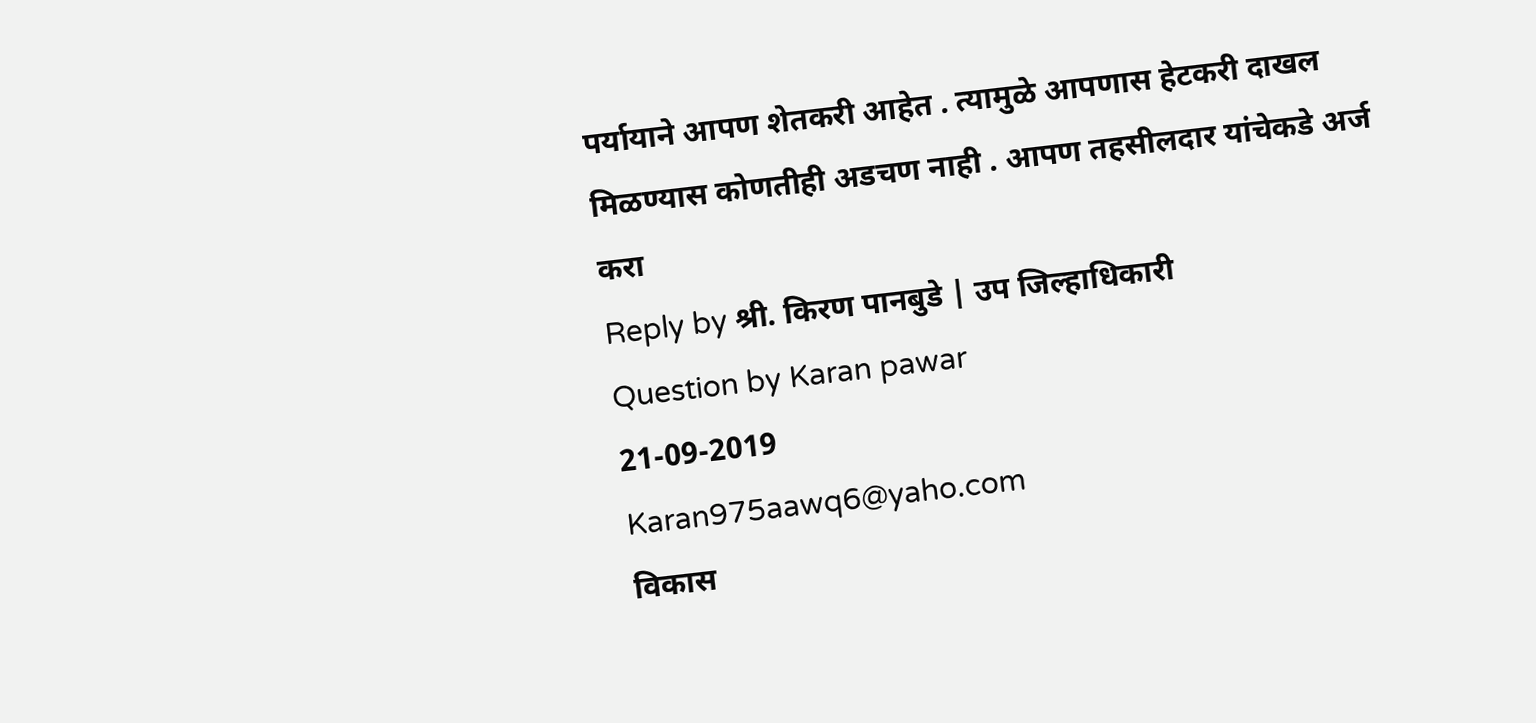पर्यायाने आपण शेतकरी आहेत . त्यामुळे आपणास हेटकरी दाखल मिळण्यास कोणतीही अडचण नाही . आपण तहसीलदार यांचेकडे अर्ज करा
Reply by श्री. किरण पानबुडे | उप जिल्हाधिकारी
Question by Karan pawar
21-09-2019
Karan975aawq6@yaho.com
विकास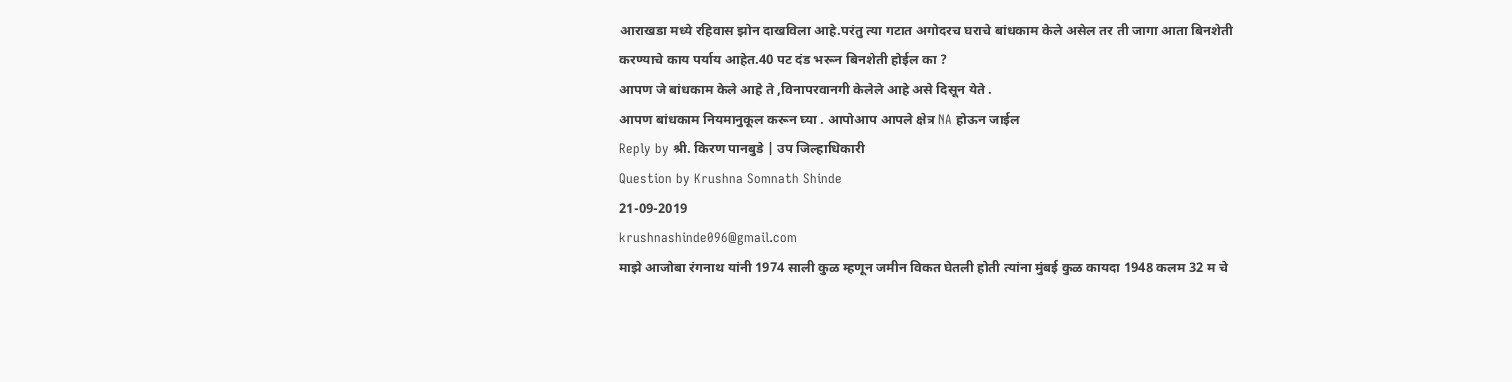आराखडा मध्ये रहिवास झोन दाखविला आहे.परंतु त्या गटात अगोदरच घराचे बांधकाम केले असेल तर ती जागा आता बिनशेती करण्याचे काय पर्याय आहेत.40 पट दंड भरून बिनशेती होईल का ?
आपण जे बांधकाम केले आहे ते ,विनापरवानगी केलेले आहे असे दिसून येते .
आपण बांधकाम नियमानुकूल करून घ्या . आपोआप आपले क्षेत्र NA होऊन जाईल
Reply by श्री. किरण पानबुडे | उप जिल्हाधिकारी
Question by Krushna Somnath Shinde
21-09-2019
krushnashinde096@gmail.com
माझे आजोबा रंगनाथ यांनी 1974 साली कुळ म्हणून जमीन विकत घेतली होती त्यांना मुंबई कुळ कायदा 1948 कलम 32 म चे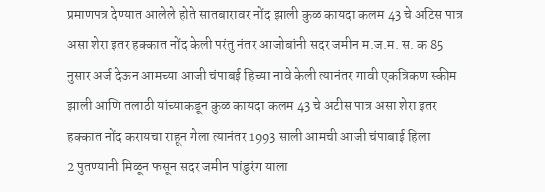प्रमाणपत्र देण्यात आलेले होते सातबारावर नोंद झाली कुळ कायदा कलम 43 चे अटिस पात्र असा शेरा इतर हक्कात नोंद केली परंतु नंतर आजोबांनी सदर जमीन म.ज.म. स. क 85 नुसार अर्ज देऊन आमच्या आजी चंपाबई हिच्या नावे केली त्यानंतर गावी एकत्रिकण स्कीम झाली आणि तलाठी यांच्याकडून कुळ कायदा कलम 43 चे अटीस पात्र असा शेरा इतर हक्कात नोंद करायचा राहून गेला त्यानंतर 1993 साली आमची आजी चंपाबाई हिला
2 पुतण्यानी मिळून फसून सदर जमीन पांडुरंग याला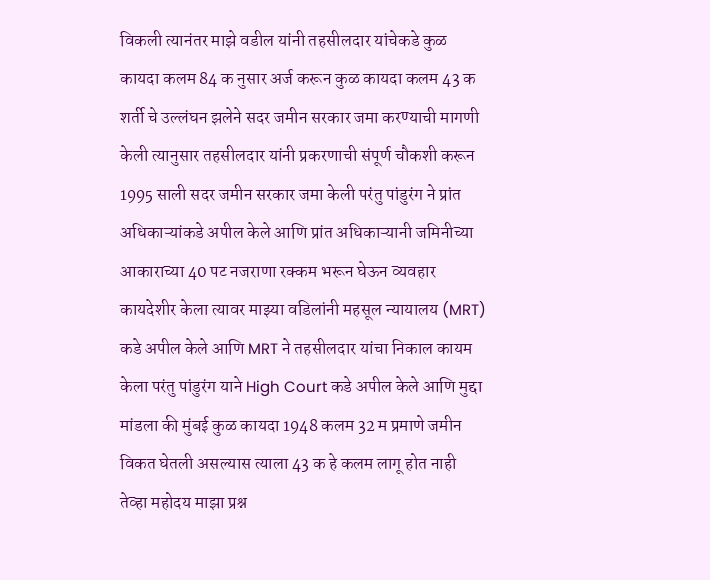विकली त्यानंतर माझे वडील यांनी तहसीलदार यांचेकडे कुळ कायदा कलम 84 क नुसार अर्ज करून कुळ कायदा कलम 43 क शर्ती चे उल्लंघन झलेने सदर जमीन सरकार जमा करण्याची मागणी केली त्यानुसार तहसीलदार यांनी प्रकरणाची संपूर्ण चौकशी करून 1995 साली सदर जमीन सरकार जमा केली परंतु पांडुरंग ने प्रांत अधिकाऱ्यांकडे अपील केले आणि प्रांत अधिकाऱ्यानी जमिनीच्या आकाराच्या 40 पट नजराणा रक्कम भरून घेऊन व्यवहार कायदेशीर केला त्यावर माझ्या वडिलांनी महसूल न्यायालय (MRT) कडे अपील केले आणि MRT ने तहसीलदार यांचा निकाल कायम केला परंतु पांडुरंग याने High Court कडे अपील केले आणि मुद्दा मांडला की मुंबई कुळ कायदा 1948 कलम 32 म प्रमाणे जमीन विकत घेतली असल्यास त्याला 43 क हे कलम लागू होत नाही
तेव्हा महोदय माझा प्रश्न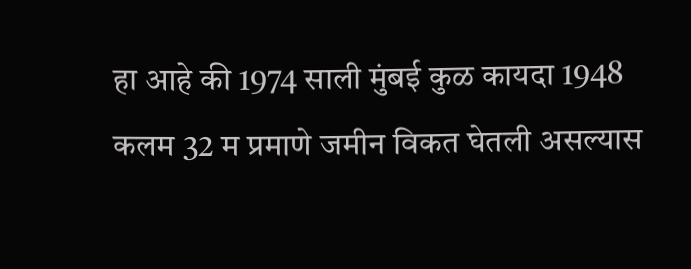हा आहे की 1974 साली मुंबई कुळ कायदा 1948 कलम 32 म प्रमाणे जमीन विकत घेतली असल्यास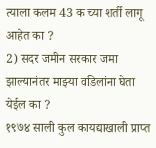त्याला कलम 43 क च्या शर्ती लागू आहेत का ?
2) सदर जमीन सरकार जमा झाल्यानंतर माझ्या वडिलांना घेता येईल का ?
१९७४ साली कुल कायद्याखाली प्राप्त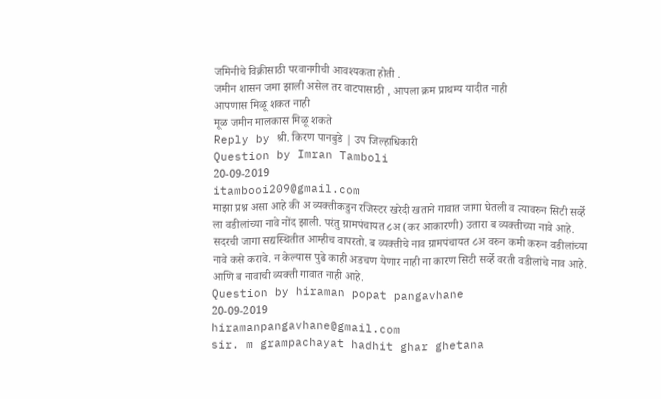जमिनीचे विक्रीसाठी परवानगीची आवश्यकता होती .
जमीन शासन जमा झाली असेल तर वाटपासाठी , आपला क्रम प्राथम्य यादीत नाही
आपणास मिळू शकत नाही
मूळ जमीन मालकास मिळू शकते
Reply by श्री. किरण पानबुडे | उप जिल्हाधिकारी
Question by Imran Tamboli
20-09-2019
itambooi209@gmail.com
माझा प्रश्न असा आहे की अ व्यक्तीकडुन रजिस्टर खरेदी खताने गावात जागा घेतली व त्यावरुन सिटी सर्व्हे ला वडीलांच्या नावे नोंद झाली. परंतु ग्रामपंचायत ८अ (कर आकारणी) उतारा ब व्यक्तीच्या नावे आहे. सदरची जागा सद्यस्थितीत आम्हीच वापरतो. ब व्यक्तीचे नाव ग्रामपंचायत ८अ वरुन कमी करुन वडीलांच्या नावे कसे करावे. न केल्यास पुढे काही अडचण येणार नाही ना कारण सिटी सर्व्हे वरती वडीलांचे नाव आहे. आणि ब नावाची व्यक्ती गावात नाही आहे.
Question by hiraman popat pangavhane
20-09-2019
hiramanpangavhane@gmail.com
sir. m grampachayat hadhit ghar ghetana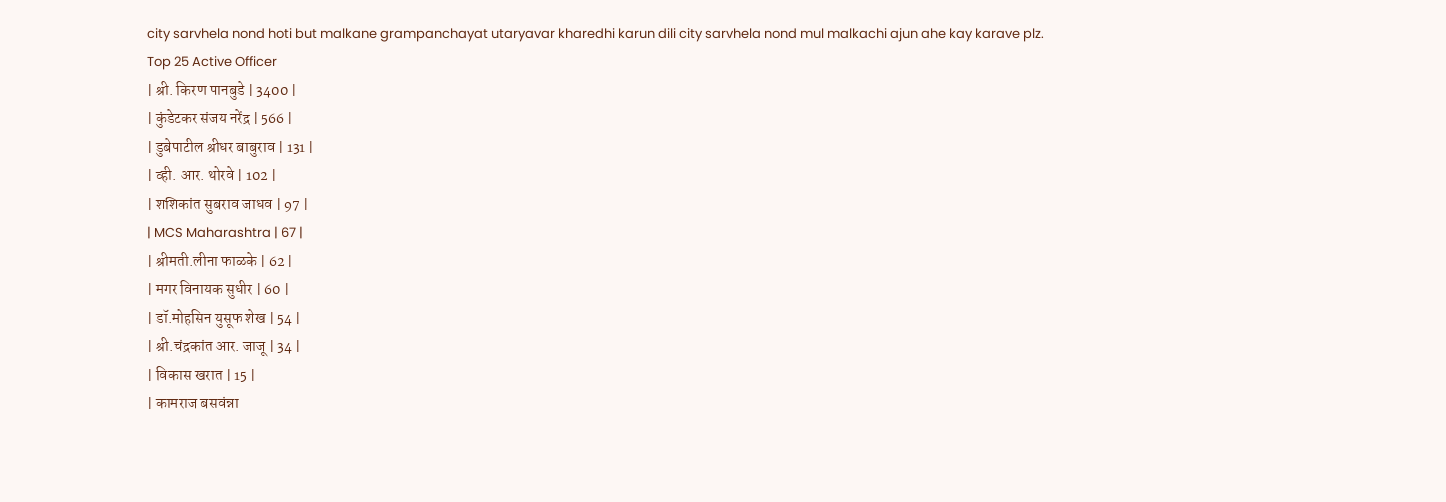city sarvhela nond hoti but malkane grampanchayat utaryavar kharedhi karun dili city sarvhela nond mul malkachi ajun ahe kay karave plz.
Top 25 Active Officer
| श्री. किरण पानबुडे | 3400 |
| कुंडेटकर संजय नरेंद्र | 566 |
| डुबेपाटील श्रीधर बाबुराव | 131 |
| व्ही. आर. थोरवे | 102 |
| शशिकांत सुबराव जाधव | 97 |
| MCS Maharashtra | 67 |
| श्रीमती.लीना फाळके | 62 |
| मगर विनायक सुधीर | 60 |
| डॉ.मोहसिन युसूफ शेख | 54 |
| श्री.चंद्रकांत आर. जाजू | 34 |
| विकास खरात | 15 |
| कामराज बसवंन्ना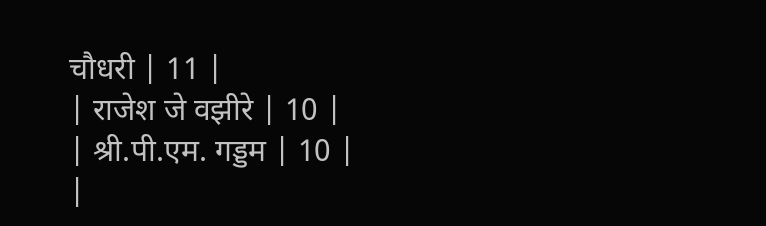चौधरी | 11 |
| राजेश जे वझीरे | 10 |
| श्री.पी.एम. गड्डम | 10 |
|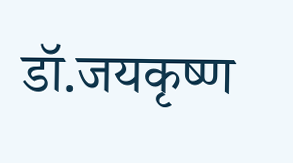डॉ.जयकृष्ण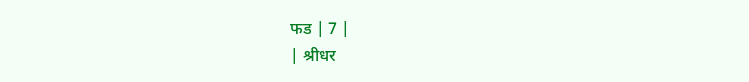फड | 7 |
| श्रीधर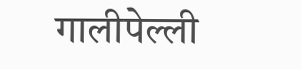गालीपेल्ली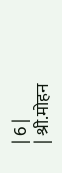| 6 |
| श्री.मोहन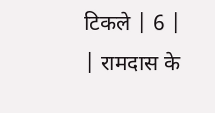टिकले | 6 |
| रामदास के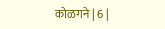कोळगने | 6 |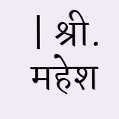| श्री. महेश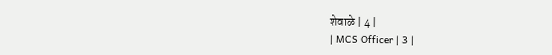शेवाळे | 4 |
| MCS Officer | 3 |